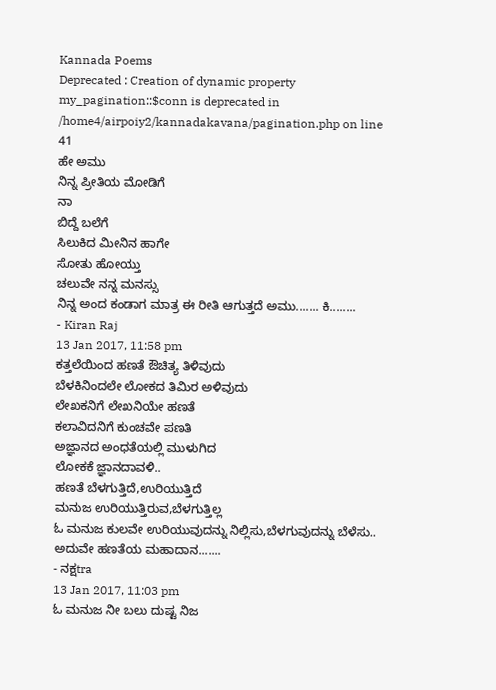Kannada Poems
Deprecated : Creation of dynamic property my_pagination::$conn is deprecated in
/home4/airpoiy2/kannadakavana/pagination.php on line
41
ಹೇ ಅಮು
ನಿನ್ನ ಪ್ರೀತಿಯ ಮೋಡಿಗೆ
ನಾ
ಬಿದ್ದೆ ಬಲೆಗೆ
ಸಿಲುಕಿದ ಮೀನಿನ ಹಾಗೇ
ಸೋತು ಹೋಯ್ತು
ಚಲುವೇ ನನ್ನ ಮನಸ್ಸು
ನಿನ್ನ ಅಂದ ಕಂಡಾಗ ಮಾತ್ರ ಈ ರೀತಿ ಆಗುತ್ತದೆ ಅಮು....... ಕಿ........
- Kiran Raj
13 Jan 2017, 11:58 pm
ಕತ್ತಲೆಯಿಂದ ಹಣತೆ ಔಚಿತ್ಯ ತಿಳಿವುದು
ಬೆಳಕಿನಿಂದಲೇ ಲೋಕದ ತಿಮಿರ ಅಳಿವುದು
ಲೇಖಕನಿಗೆ ಲೇಖನಿಯೇ ಹಣತೆ
ಕಲಾವಿದನಿಗೆ ಕುಂಚವೇ ಪಣತಿ
ಅಜ್ಞಾನದ ಅಂಧತೆಯಲ್ಲಿ ಮುಳುಗಿದ
ಲೋಕಕೆ ಜ್ಞಾನದಾವಳಿ..
ಹಣತೆ ಬೆಳಗುತ್ತಿದೆ,ಉರಿಯುತ್ತಿದೆ
ಮನುಜ ಉರಿಯುತ್ತಿರುವ,ಬೆಳಗುತ್ತಿಲ್ಲ
ಓ ಮನುಜ ಕುಲವೇ ಉರಿಯುವುದನ್ನು ನಿಲ್ಲಿಸು,ಬೆಳಗುವುದನ್ನು ಬೆಳೆಸು..
ಅದುವೇ ಹಣತೆಯ ಮಹಾದಾನ.......
- ನಕ್ಷtra
13 Jan 2017, 11:03 pm
ಓ ಮನುಜ ನೀ ಬಲು ದುಷ್ಟ ನಿಜ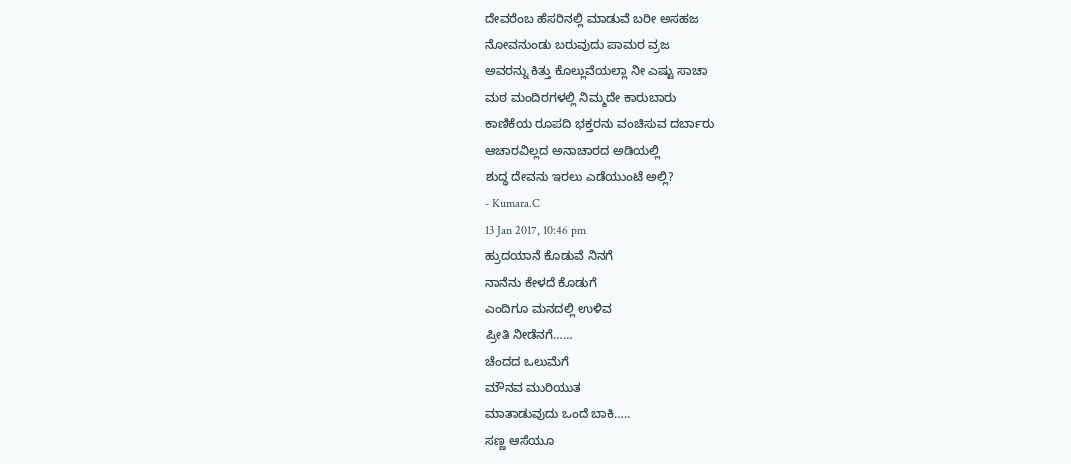ದೇವರೆಂಬ ಹೆಸರಿನಲ್ಲಿ ಮಾಡುವೆ ಬರೀ ಅಸಹಜ
ನೋವನುಂಡು ಬರುವುದು ಪಾಮರ ವ್ರಜ
ಅವರನ್ನು ಕಿತ್ತು ಕೊಲ್ಲುವೆಯಲ್ಲಾ ನೀ ಎಷ್ಟು ಸಾಚಾ
ಮಠ ಮಂದಿರಗಳಲ್ಲಿ ನಿಮ್ಮದೇ ಕಾರುಬಾರು
ಕಾಣಿಕೆಯ ರೂಪದಿ ಭಕ್ತರನು ವಂಚಿಸುವ ದರ್ಬಾರು
ಆಚಾರವಿಲ್ಲದ ಅನಾಚಾರದ ಅಡಿಯಲ್ಲಿ
ಶುದ್ಧ ದೇವನು ಇರಲು ಎಡೆಯುಂಟೆ ಅಲ್ಲಿ?
- Kumara.C
13 Jan 2017, 10:46 pm
ಹ್ರುದಯಾನೆ ಕೊಡುವೆ ನಿನಗೆ
ನಾನೆನು ಕೇಳದೆ ಕೊಡುಗೆ
ಎಂದಿಗೂ ಮನದಲ್ಲಿ ಉಳಿವ
ಪ್ರೀತಿ ನೀಡೆನಗೆ……
ಚೆಂದದ ಒಲುಮೆಗೆ
ಮೌನವ ಮುರಿಯುತ
ಮಾತಾಡುವುದು ಒಂದೆ ಬಾಕಿ…..
ಸಣ್ಣ ಆಸೆಯೂ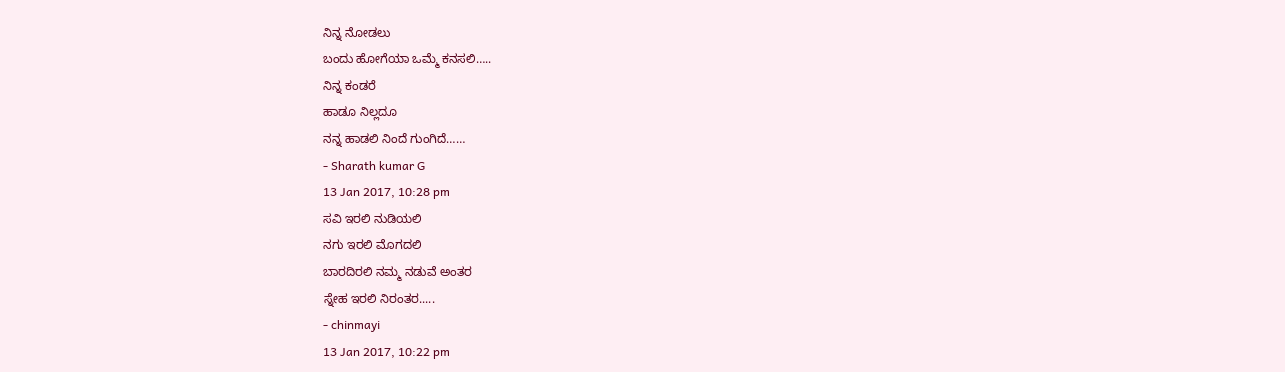ನಿನ್ನ ನೋಡಲು
ಬಂದು ಹೋಗೆಯಾ ಒಮ್ಮೆ ಕನಸಲಿ…..
ನಿನ್ನ ಕಂಡರೆ
ಹಾಡೂ ನಿಲ್ಲದೂ
ನನ್ನ ಹಾಡಲಿ ನಿಂದೆ ಗುಂಗಿದೆ……
- Sharath kumar G
13 Jan 2017, 10:28 pm
ಸವಿ ಇರಲಿ ನುಡಿಯಲಿ
ನಗು ಇರಲಿ ಮೊಗದಲಿ
ಬಾರದಿರಲಿ ನಮ್ಮ ನಡುವೆ ಅಂತರ
ಸ್ನೇಹ ಇರಲಿ ನಿರಂತರ.....
- chinmayi
13 Jan 2017, 10:22 pm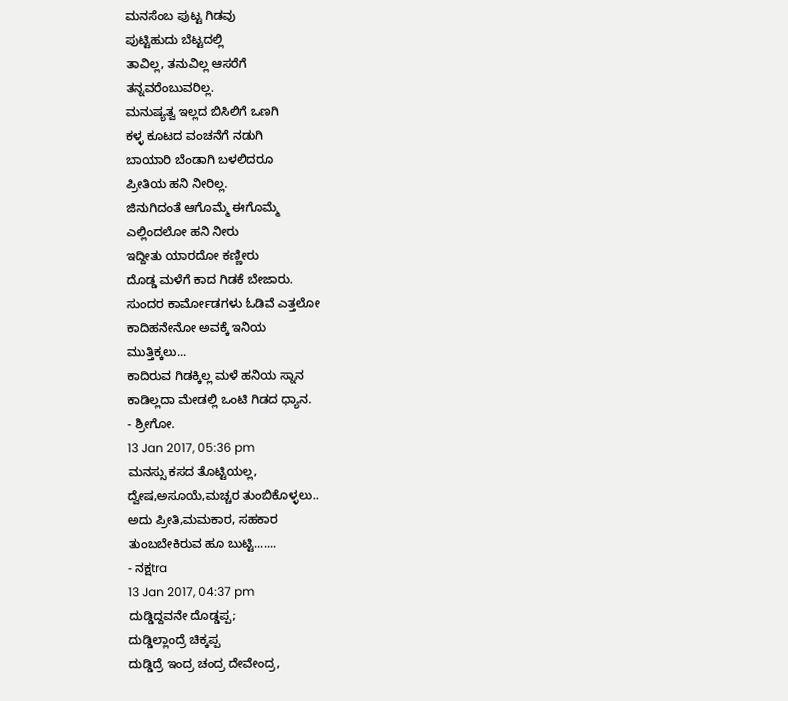ಮನಸೆಂಬ ಪುಟ್ಟ ಗಿಡವು
ಪುಟ್ಟಿಹುದು ಬೆಟ್ಟದಲ್ಲಿ
ತಾವಿಲ್ಲ, ತನುವಿಲ್ಲ ಆಸರೆಗೆ
ತನ್ನವರೆಂಬುವರಿಲ್ಲ.
ಮನುಷ್ಯತ್ವ ಇಲ್ಲದ ಬಿಸಿಲಿಗೆ ಒಣಗಿ
ಕಳ್ಳ ಕೂಟದ ವಂಚನೆಗೆ ನಡುಗಿ
ಬಾಯಾರಿ ಬೆಂಡಾಗಿ ಬಳಲಿದರೂ
ಪ್ರೀತಿಯ ಹನಿ ನೀರಿಲ್ಲ.
ಜಿನುಗಿದಂತೆ ಆಗೊಮ್ಮೆ ಈಗೊಮ್ಮೆ
ಎಲ್ಲಿಂದಲೋ ಹನಿ ನೀರು
ಇದ್ದೀತು ಯಾರದೋ ಕಣ್ಣೀರು
ದೊಡ್ಡ ಮಳೆಗೆ ಕಾದ ಗಿಡಕೆ ಬೇಜಾರು.
ಸುಂದರ ಕಾರ್ಮೋಡಗಳು ಓಡಿವೆ ಎತ್ತಲೋ
ಕಾದಿಹನೇನೋ ಅವಕ್ಕೆ ಇನಿಯ
ಮುತ್ತಿಕ್ಕಲು...
ಕಾದಿರುವ ಗಿಡಕ್ಕಿಲ್ಲ ಮಳೆ ಹನಿಯ ಸ್ನಾನ
ಕಾಡಿಲ್ಲದಾ ಮೇಡಲ್ಲಿ ಒಂಟಿ ಗಿಡದ ಧ್ಯಾನ.
- ಶ್ರೀಗೋ.
13 Jan 2017, 05:36 pm
ಮನಸ್ಸು ಕಸದ ತೊಟ್ಟಿಯಲ್ಲ,
ದ್ವೇಷ,ಅಸೂಯೆ,ಮಚ್ಚರ ತುಂಬಿಕೊಳ್ಳಲು..
ಅದು ಪ್ರೀತಿ,ಮಮಕಾರ, ಸಹಕಾರ
ತುಂಬಬೇಕಿರುವ ಹೂ ಬುಟ್ಟಿ.......
- ನಕ್ಷtra
13 Jan 2017, 04:37 pm
ದುಡ್ಡಿದ್ದವನೇ ದೊಡ್ಡಪ್ಪ;
ದುಡ್ಡಿಲ್ಲಾಂದ್ರೆ ಚಿಕ್ಕಪ್ಪ
ದುಡ್ಡಿದ್ರೆ ಇಂದ್ರ ಚಂದ್ರ ದೇವೇಂದ್ರ,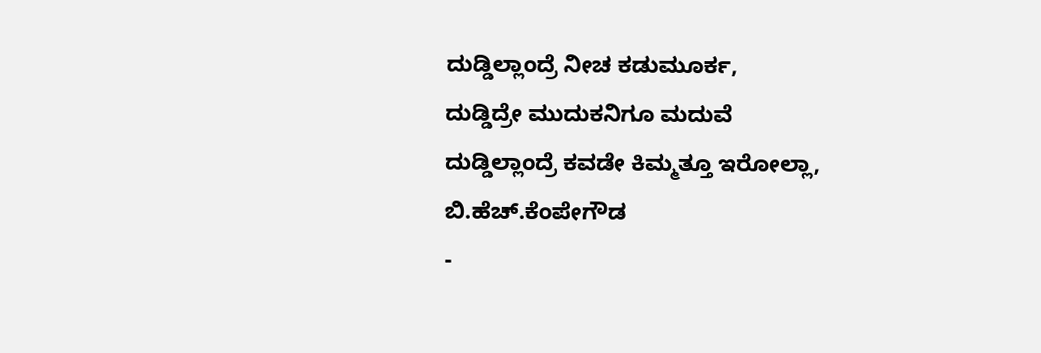ದುಡ್ಡಿಲ್ಲಾಂದ್ರೆ ನೀಚ ಕಡುಮೂರ್ಕ,
ದುಡ್ಡಿದ್ರೇ ಮುದುಕನಿಗೂ ಮದುವೆ
ದುಡ್ಡಿಲ್ಲಾಂದ್ರೆ ಕವಡೇ ಕಿಮ್ಮತ್ತೂ ಇರೋಲ್ಲಾ,
ಬಿ.ಹೆಚ್.ಕೆಂಪೇಗೌಡ
-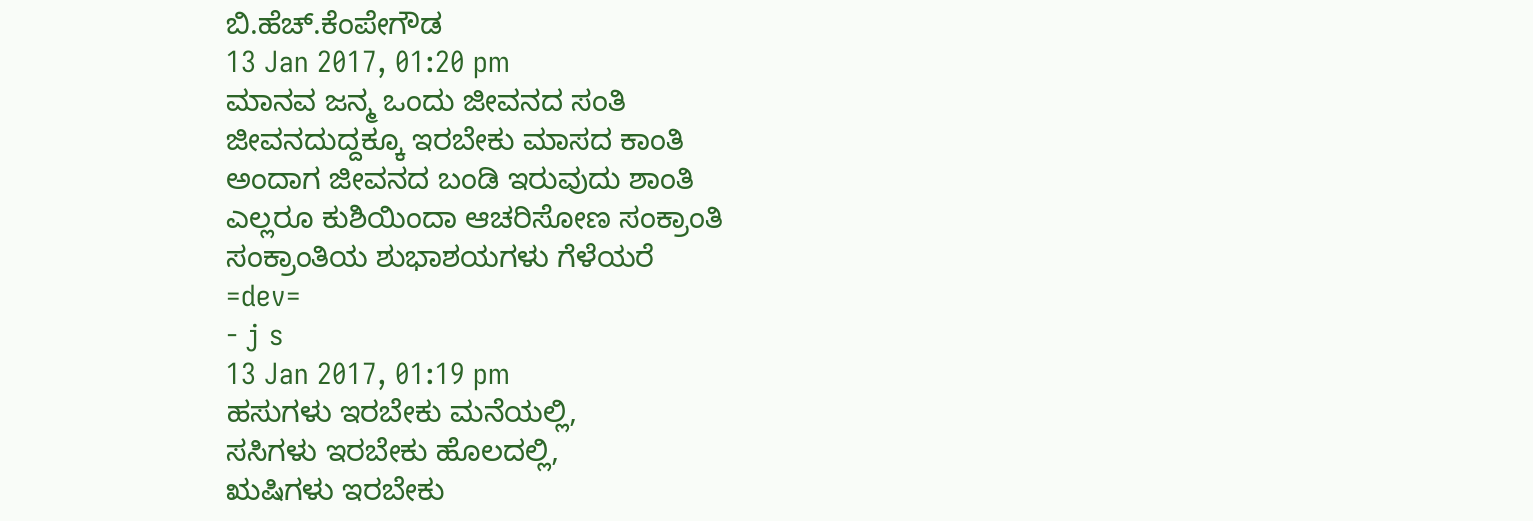ಬಿ.ಹೆಚ್.ಕೆಂಪೇಗೌಡ
13 Jan 2017, 01:20 pm
ಮಾನವ ಜನ್ಮ ಒಂದು ಜೀವನದ ಸಂತಿ
ಜೀವನದುದ್ದಕ್ಕೂ ಇರಬೇಕು ಮಾಸದ ಕಾಂತಿ
ಅಂದಾಗ ಜೀವನದ ಬಂಡಿ ಇರುವುದು ಶಾಂತಿ
ಎಲ್ಲರೂ ಕುಶಿಯಿಂದಾ ಆಚರಿಸೋಣ ಸಂಕ್ರಾಂತಿ
ಸಂಕ್ರಾಂತಿಯ ಶುಭಾಶಯಗಳು ಗೆಳೆಯರೆ
=dev=
- j s
13 Jan 2017, 01:19 pm
ಹಸುಗಳು ಇರಬೇಕು ಮನೆಯಲ್ಲಿ,
ಸಸಿಗಳು ಇರಬೇಕು ಹೊಲದಲ್ಲಿ,
ಋಷಿಗಳು ಇರಬೇಕು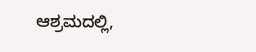ಆಶ್ರಮದಲ್ಲಿ,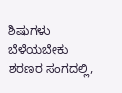ಶಿಷುಗಳು ಬೆಳೆಯಬೇಕು ಶರಣರ ಸಂಗದಲ್ಲಿ,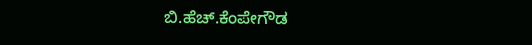ಬಿ.ಹೆಚ್.ಕೆಂಪೇಗೌಡ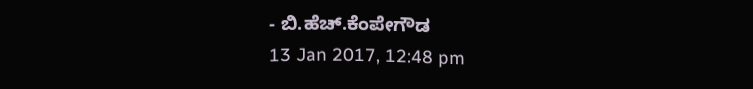- ಬಿ.ಹೆಚ್.ಕೆಂಪೇಗೌಡ
13 Jan 2017, 12:48 pm